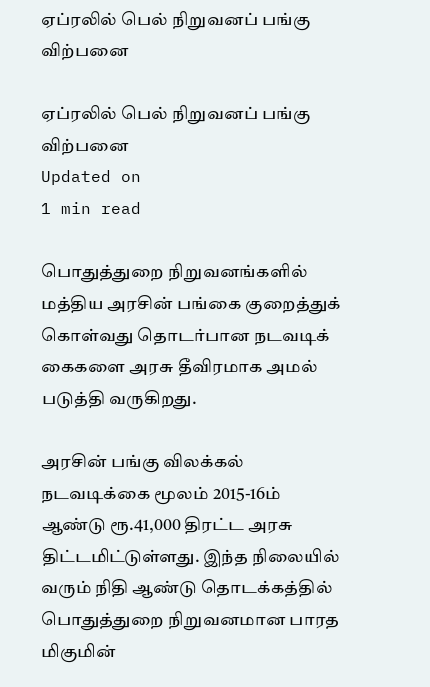ஏப்ரலில் பெல் நிறுவனப் பங்கு விற்பனை

ஏப்ரலில் பெல் நிறுவனப் பங்கு விற்பனை
Updated on
1 min read

பொதுத்துறை நிறுவனங்களில் மத்திய அரசின் பங்கை குறைத்துக் கொள்வது தொடர்பான நடவடிக் கைகளை அரசு தீவிரமாக அமல் படுத்தி வருகிறது.

அரசின் பங்கு விலக்கல் நடவடிக்கை மூலம் 2015-16ம் ஆண்டு ரூ.41,000 திரட்ட அரசு திட்டமிட்டுள்ளது. இந்த நிலையில் வரும் நிதி ஆண்டு தொடக்கத்தில் பொதுத்துறை நிறுவனமான பாரத மிகுமின்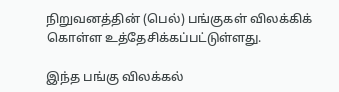நிறுவனத்தின் (பெல்) பங்குகள் விலக்கிக் கொள்ள உத்தேசிக்கப்பட்டுள்ளது.

இந்த பங்கு விலக்கல்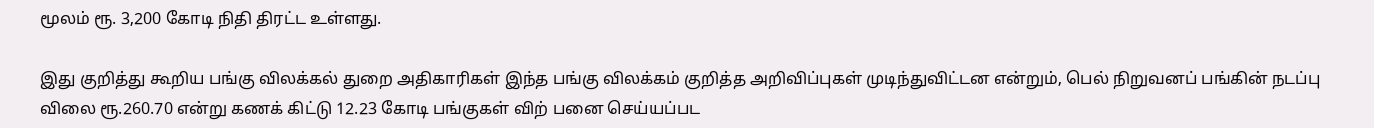மூலம் ரூ. 3,200 கோடி நிதி திரட்ட உள்ளது.

இது குறித்து கூறிய பங்கு விலக்கல் துறை அதிகாரிகள் இந்த பங்கு விலக்கம் குறித்த அறிவிப்புகள் முடிந்துவிட்டன என்றும், பெல் நிறுவனப் பங்கின் நடப்பு விலை ரூ.260.70 என்று கணக் கிட்டு 12.23 கோடி பங்குகள் விற் பனை செய்யப்பட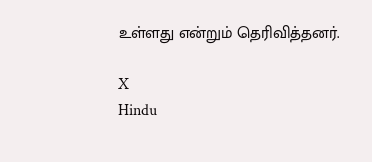உள்ளது என்றும் தெரிவித்தனர்.

X
Hindu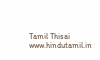Tamil Thisai
www.hindutamil.in